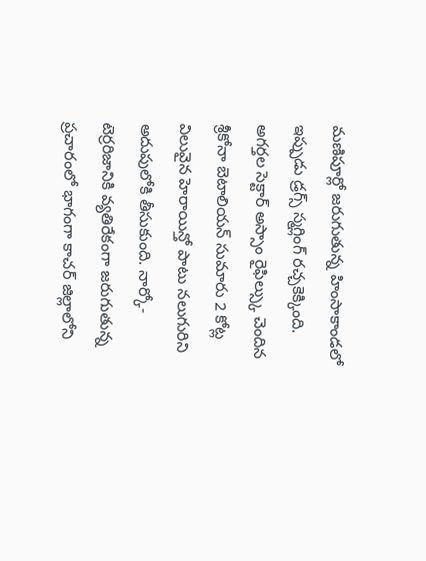మణిపూర్లో జరుగుతున్న హింసాకాండలో ఇప్పుడు డ్రగ్స్ స్మగ్లింగ్ రచ్చకెక్కింది. అగర్తల సెక్టార్ అస్సాం రైఫిల్స్కు చెందిన శ్రీకోనా బెటాలియన్ సుమారు 2 కోట్ల విలువైన హెరాయిన్తో పాటు నలుగురిని అదుపులోకి తీసుకుంది. నార్కో-టెర్రరిజానికి వ్యతిరేకంగా జరుగుతున్న ప్రచారంలో భాగంగా కాచర్ జిల్లాలోని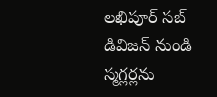లఖిపూర్ సబ్ డివిజన్ నుండి స్మగ్లర్లను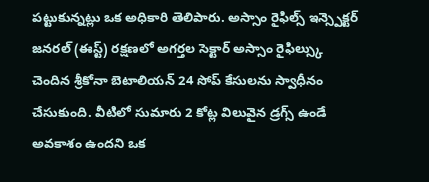పట్టుకున్నట్లు ఒక అధికారి తెలిపారు. అస్సాం రైఫిల్స్ ఇన్స్పెక్టర్ జనరల్ (ఈస్ట్) రక్షణలో అగర్తల సెక్టార్ అస్సాం రైఫిల్స్కు చెందిన శ్రీకోనా బెటాలియన్ 24 సోప్ కేసులను స్వాధీనం చేసుకుంది. వీటిలో సుమారు 2 కోట్ల విలువైన డ్రగ్స్ ఉండే అవకాశం ఉందని ఒక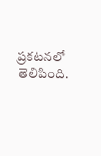ప్రకటనలో తెలిపింది.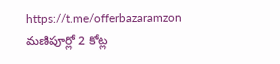https://t.me/offerbazaramzon
మణిపూర్లో 2 కోట్ల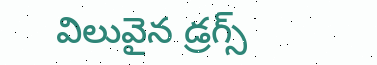విలువైన డ్రగ్స్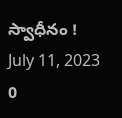స్వాధీనం !
July 11, 2023
0